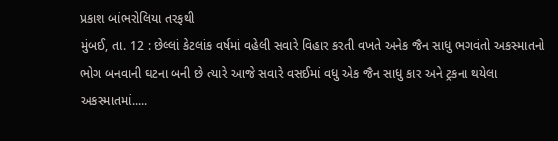પ્રકાશ બાંભરોલિયા તરફથી
મુંબઈ, તા. 12 : છેલ્લાં કેટલાંક વર્ષમાં વહેલી સવારે વિહાર કરતી વખતે અનેક જૈન સાધુ ભગવંતો અકસ્માતનો ભોગ બનવાની ઘટના બની છે ત્યારે આજે સવારે વસઈમાં વધુ એક જૈન સાધુ કાર અને ટ્રકના થયેલા અકસ્માતમાં.....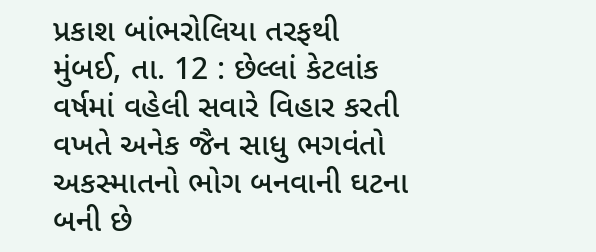પ્રકાશ બાંભરોલિયા તરફથી
મુંબઈ, તા. 12 : છેલ્લાં કેટલાંક વર્ષમાં વહેલી સવારે વિહાર કરતી વખતે અનેક જૈન સાધુ ભગવંતો અકસ્માતનો ભોગ બનવાની ઘટના બની છે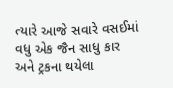ત્યારે આજે સવારે વસઈમાં વધુ એક જૈન સાધુ કાર અને ટ્રકના થયેલા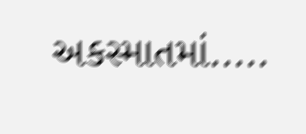અકસ્માતમાં.....